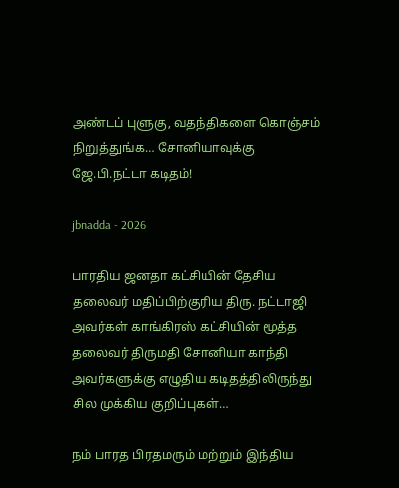அண்டப் புளுகு, வதந்திகளை கொஞ்சம் நிறுத்துங்க… சோனியாவுக்கு ஜே.பி.நட்டா கடிதம்!

jbnadda - 2026

பாரதிய ஜனதா கட்சியின் தேசிய தலைவர் மதிப்பிற்குரிய திரு. நட்டாஜி அவர்கள் காங்கிரஸ் கட்சியின் மூத்த தலைவர் திருமதி சோனியா காந்தி அவர்களுக்கு எழுதிய கடிதத்திலிருந்து சில முக்கிய குறிப்புகள்…

நம் பாரத பிரதமரும் மற்றும் இந்திய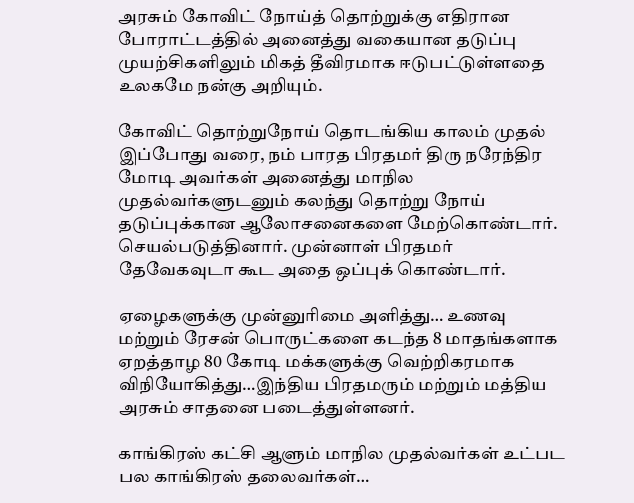அரசும் கோவிட் நோய்த் தொற்றுக்கு எதிரான போராட்டத்தில் அனைத்து வகையான தடுப்பு முயற்சிகளிலும் மிகத் தீவிரமாக ஈடுபட்டுள்ளதை உலகமே நன்கு அறியும்.

கோவிட் தொற்றுநோய் தொடங்கிய காலம் முதல் இப்போது வரை, நம் பாரத பிரதமர் திரு நரேந்திர மோடி அவர்கள் அனைத்து மாநில முதல்வர்களுடனும் கலந்து தொற்று நோய் தடுப்புக்கான ஆலோசனைகளை மேற்கொண்டார். செயல்படுத்தினார். முன்னாள் பிரதமர் தேவேகவுடா கூட அதை ஒப்புக் கொண்டார்.

ஏழைகளுக்கு முன்னுரிமை அளித்து… உணவு மற்றும் ரேசன் பொருட்களை கடந்த 8 மாதங்களாக ஏறத்தாழ 80 கோடி மக்களுக்கு வெற்றிகரமாக விநியோகித்து…இந்திய பிரதமரும் மற்றும் மத்திய அரசும் சாதனை படைத்துள்ளனர்.

காங்கிரஸ் கட்சி ஆளும் மாநில முதல்வர்கள் உட்பட பல காங்கிரஸ் தலைவர்கள்…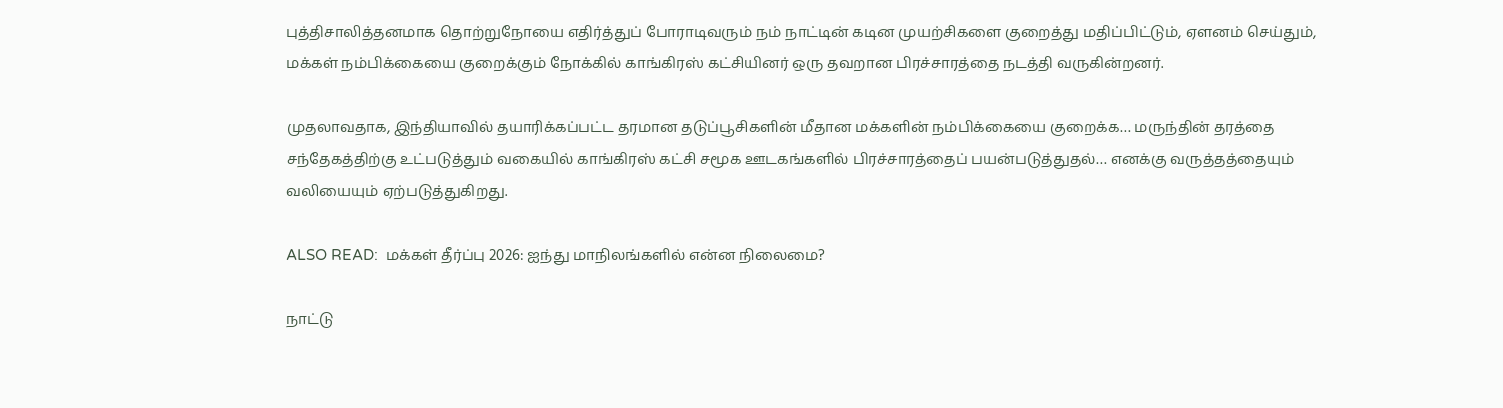புத்திசாலித்தனமாக தொற்றுநோயை எதிர்த்துப் போராடிவரும் நம் நாட்டின் கடின முயற்சிகளை குறைத்து மதிப்பிட்டும், ஏளனம் செய்தும், மக்கள் நம்பிக்கையை குறைக்கும் நோக்கில் காங்கிரஸ் கட்சியினர் ஒரு தவறான பிரச்சாரத்தை நடத்தி வருகின்றனர்.

முதலாவதாக, இந்தியாவில் தயாரிக்கப்பட்ட தரமான தடுப்பூசிகளின் மீதான மக்களின் நம்பிக்கையை குறைக்க… மருந்தின் தரத்தை சந்தேகத்திற்கு உட்படுத்தும் வகையில் காங்கிரஸ் கட்சி சமூக ஊடகங்களில் பிரச்சாரத்தைப் பயன்படுத்துதல்… எனக்கு வருத்தத்தையும் வலியையும் ஏற்படுத்துகிறது.

ALSO READ:  மக்கள் தீர்ப்பு 2026: ஐந்து மாநிலங்களில் என்ன நிலைமை?

நாட்டு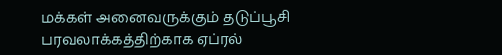மக்கள் அனைவருக்கும் தடுப்பூசி பரவலாக்கத்திற்காக ஏப்ரல்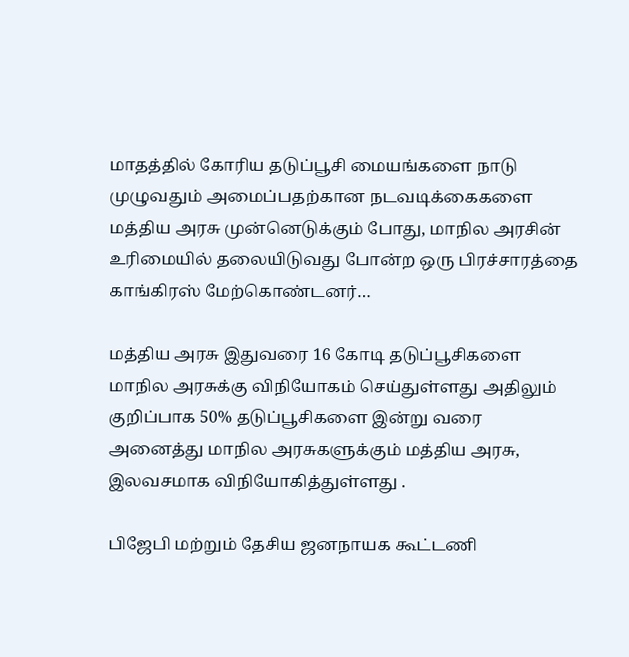மாதத்தில் கோரிய தடுப்பூசி மையங்களை நாடு முழுவதும் அமைப்பதற்கான நடவடிக்கைகளை மத்திய அரசு முன்னெடுக்கும் போது, மாநில அரசின் உரிமையில் தலையிடுவது போன்ற ஒரு பிரச்சாரத்தை காங்கிரஸ் மேற்கொண்டனர்…

மத்திய அரசு இதுவரை 16 கோடி தடுப்பூசிகளை மாநில அரசுக்கு விநியோகம் செய்துள்ளது அதிலும் குறிப்பாக 50% தடுப்பூசிகளை இன்று வரை அனைத்து மாநில அரசுகளுக்கும் மத்திய அரசு, இலவசமாக விநியோகித்துள்ளது .

பிஜேபி மற்றும் தேசிய ஜனநாயக கூட்டணி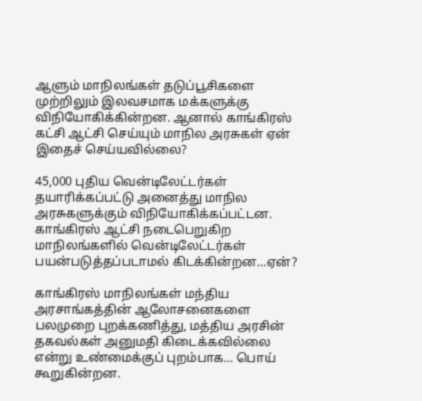ஆளும் மாநிலங்கள் தடுப்பூசிகளை முற்றிலும் இலவசமாக மக்களுக்கு விநியோகிக்கின்றன. ஆனால் காங்கிரஸ் கட்சி ஆட்சி செய்யும் மாநில அரசுகள் ஏன் இதைச் செய்யவில்லை?

45,000 புதிய வென்டிலேட்டர்கள் தயாரிக்கப்பட்டு அனைத்து மாநில அரசுகளுக்கும் விநியோகிக்கப்பட்டன. காங்கிரஸ் ஆட்சி நடைபெறுகிற மாநிலங்களில் வென்டிலேட்டர்கள் பயன்படுத்தப்படாமல் கிடக்கின்றன…ஏன்?

காங்கிரஸ் மாநிலங்கள் மந்திய அரசாங்கத்தின் ஆலோசனைகளை பலமுறை புறக்கணித்து, மத்திய அரசின் தகவல்கள் அனுமதி கிடைக்கவில்லை என்று உண்மைக்குப் புறம்பாக… பொய் கூறுகின்றன.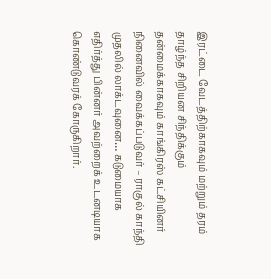இரட்டை வேடத்திற்காகவும் மற்றும் தரம் தாழ்ந்த சிறியன சிந்திக்கும் தன்மைக்காகவும் காங்கிரஸ் கட்சியினர் நினைவில் வைக்கப்படுவர் – ராகுல் காந்தி முதலில் லாக்டவுனை… கடுமையாக எதிர்த்து பின்னர் அவற்றைக் உடனடியாக கொண்டுவரக் கோருகிறார்.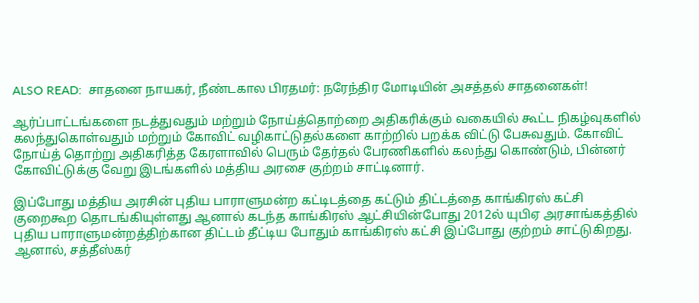ALSO READ:  சாதனை நாயகர், நீண்டகால பிரதமர்: நரேந்திர மோடியின் அசத்தல் சாதனைகள்!

ஆர்ப்பாட்டங்களை நடத்துவதும் மற்றும் நோய்த்தொற்றை அதிகரிக்கும் வகையில் கூட்ட நிகழ்வுகளில் கலந்துகொள்வதும் மற்றும் கோவிட் வழிகாட்டுதல்களை காற்றில் பறக்க விட்டு பேசுவதும். கோவிட் நோய்த் தொற்று அதிகரித்த கேரளாவில் பெரும் தேர்தல் பேரணிகளில் கலந்து கொண்டும், பின்னர் கோவிட்டுக்கு வேறு இடங்களில் மத்திய அரசை குற்றம் சாட்டினார்.

இப்போது மத்திய அரசின் புதிய பாராளுமன்ற கட்டிடத்தை கட்டும் திட்டத்தை காங்கிரஸ் கட்சி குறைகூற தொடங்கியுள்ளது ஆனால் கடந்த காங்கிரஸ் ஆட்சியின்போது 2012ல் யுபிஏ அரசாங்கத்தில் புதிய பாராளுமன்றத்திற்கான திட்டம் தீட்டிய போதும் காங்கிரஸ் கட்சி இப்போது குற்றம் சாட்டுகிறது. ஆனால், சத்தீஸ்கர்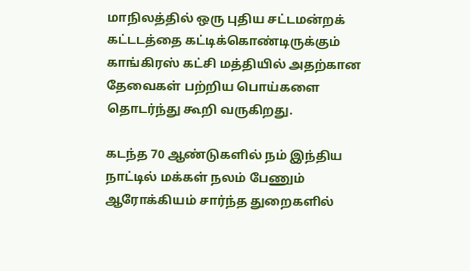மாநிலத்தில் ஒரு புதிய சட்டமன்றக் கட்டடத்தை கட்டிக்கொண்டிருக்கும் காங்கிரஸ் கட்சி மத்தியில் அதற்கான தேவைகள் பற்றிய பொய்களை தொடர்ந்து கூறி வருகிறது.

கடந்த 70 ஆண்டுகளில் நம் இந்திய நாட்டில் மக்கள் நலம் பேணும் ஆரோக்கியம் சார்ந்த துறைகளில்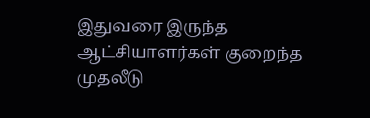இதுவரை இருந்த ஆட்சியாளர்கள் குறைந்த முதலீடு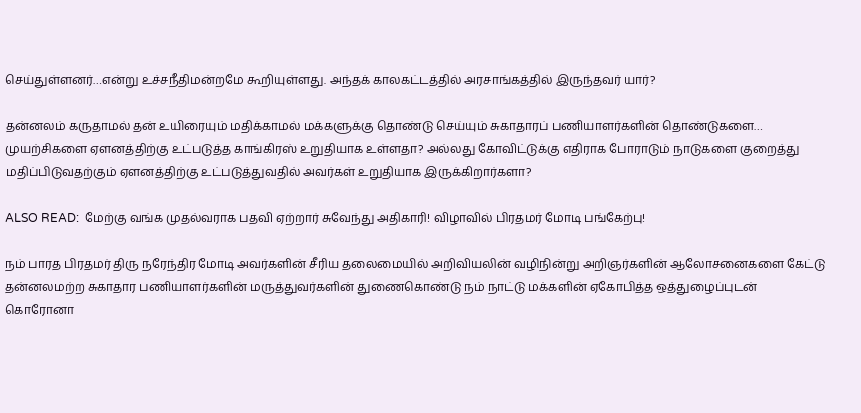செய்துள்ளனர்…என்று உச்சநீதிமன்றமே கூறியுள்ளது. அந்தக் காலகட்டத்தில் அரசாங்கத்தில் இருந்தவர் யார்?

தன்னலம் கருதாமல் தன் உயிரையும் மதிக்காமல் மக்களுக்கு தொண்டு செய்யும் சுகாதாரப் பணியாளர்களின் தொண்டுகளை… முயற்சிகளை ஏளனத்திற்கு உட்படுத்த காங்கிரஸ் உறுதியாக உள்ளதா? அல்லது கோவிட்டுக்கு எதிராக போராடும் நாடுகளை குறைத்து மதிப்பிடுவதற்கும் ஏளனத்திற்கு உட்படுத்துவதில் அவர்கள் உறுதியாக இருக்கிறார்களா?

ALSO READ:  மேற்கு வங்க முதல்வராக பதவி ஏற்றார் சுவேந்து அதிகாரி! விழாவில் பிரதமர் மோடி பங்கேற்பு!

நம் பாரத பிரதமர் திரு நரேந்திர மோடி அவர்களின் சீரிய தலைமையில் அறிவியலின் வழிநின்று அறிஞர்களின் ஆலோசனைகளை கேட்டு தன்னலமற்ற சுகாதார பணியாளர்களின் மருத்துவர்களின் துணைகொண்டு நம் நாட்டு மக்களின் ஏகோபித்த ஒத்துழைப்புடன் கொரோனா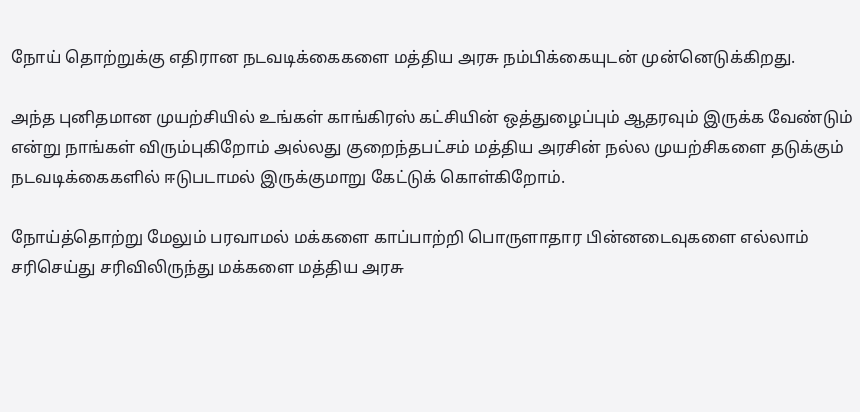நோய் தொற்றுக்கு எதிரான நடவடிக்கைகளை மத்திய அரசு நம்பிக்கையுடன் முன்னெடுக்கிறது.

அந்த புனிதமான முயற்சியில் உங்கள் காங்கிரஸ் கட்சியின் ஒத்துழைப்பும் ஆதரவும் இருக்க வேண்டும் என்று நாங்கள் விரும்புகிறோம் அல்லது குறைந்தபட்சம் மத்திய அரசின் நல்ல முயற்சிகளை தடுக்கும் நடவடிக்கைகளில் ஈடுபடாமல் இருக்குமாறு கேட்டுக் கொள்கிறோம்.

நோய்த்தொற்று மேலும் பரவாமல் மக்களை காப்பாற்றி பொருளாதார பின்னடைவுகளை எல்லாம் சரிசெய்து சரிவிலிருந்து மக்களை மத்திய அரசு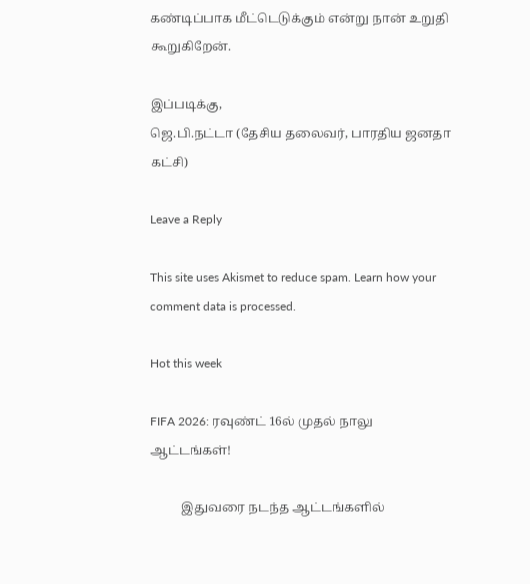கண்டிப்பாக மீட்டெடுக்கும் என்று நான் உறுதி கூறுகிறேன்.

இப்படிக்கு,
ஜெ.பி.நட்டா (தேசிய தலைவர், பாரதிய ஜனதா கட்சி)

Leave a Reply

This site uses Akismet to reduce spam. Learn how your comment data is processed.

Hot this week

FIFA 2026: ரவுண்ட் 16ல் முதல் நாலு ஆட்டங்கள்!

          இதுவரை நடந்த ஆட்டங்களில்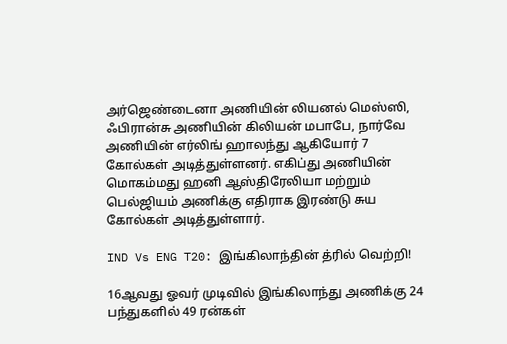அர்ஜெண்டைனா அணியின் லியனல் மெஸ்ஸி, ஃபிரான்சு அணியின் கிலியன் மபாபே, நார்வே அணியின் எர்லிங் ஹாலந்து ஆகியோர் 7 கோல்கள் அடித்துள்ளனர். எகிப்து அணியின் மொகம்மது ஹனி ஆஸ்திரேலியா மற்றும் பெல்ஜியம் அணிக்கு எதிராக இரண்டு சுய கோல்கள் அடித்துள்ளார்.

IND Vs ENG T20: இங்கிலாந்தின் த்ரில் வெற்றி!

16ஆவது ஓவர் முடிவில் இங்கிலாந்து அணிக்கு 24 பந்துகளில் 49 ரன்கள்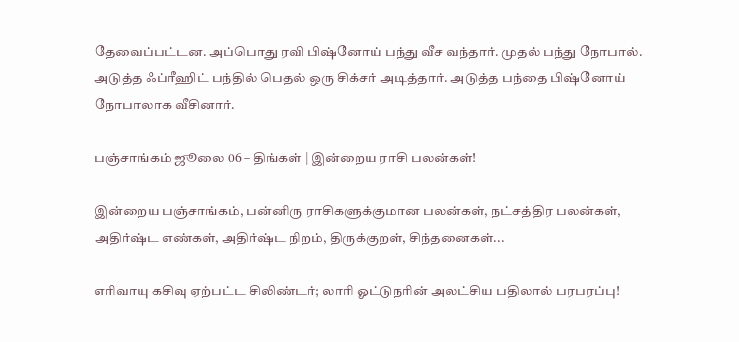தேவைப்பட்டன. அப்பொது ரவி பிஷ்னோய் பந்து வீச வந்தார். முதல் பந்து நோபால். அடுத்த ஃப்ரீஹிட் பந்தில் பெதல் ஒரு சிக்சர் அடித்தார். அடுத்த பந்தை பிஷ்னோய் நோபாலாக வீசினார்.

பஞ்சாங்கம் ஜூலை 06 – திங்கள் | இன்றைய ராசி பலன்கள்!

இன்றைய பஞ்சாங்கம், பன்னிரு ராசிகளுக்குமான பலன்கள், நட்சத்திர பலன்கள், அதிர்ஷ்ட எண்கள், அதிர்ஷ்ட நிறம், திருக்குறள், சிந்தனைகள்...

எரிவாயு கசிவு ஏற்பட்ட சிலிண்டர்; லாரி ஓட்டுநரின் அலட்சிய பதிலால் பரபரப்பு!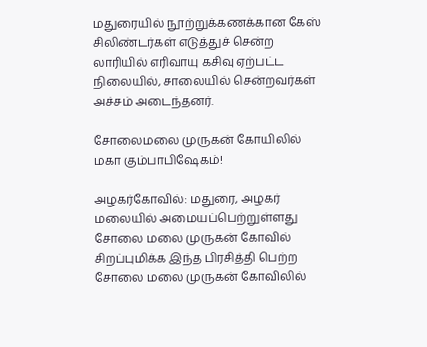மதுரையில் நூற்றுக்கணக்கான கேஸ் சிலிண்டர்கள் எடுத்துச் சென்ற லாரியில் எரிவாயு கசிவு ஏற்பட்ட நிலையில், சாலையில் சென்றவர்கள் அச்சம் அடைந்தனர்.

சோலைமலை முருகன் கோயிலில் மகா கும்பாபிஷேகம்!

அழகர்கோவில்: மதுரை, அழகர் மலையில் அமையப்பெற்றுள்ளது சோலை மலை முருகன் கோவில் சிறப்புமிக்க இந்த பிரசித்தி பெற்ற சோலை மலை முருகன் கோவிலில்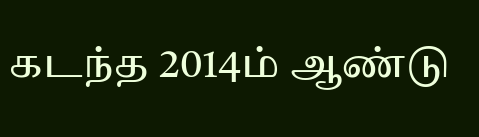கடந்த 2014ம் ஆண்டு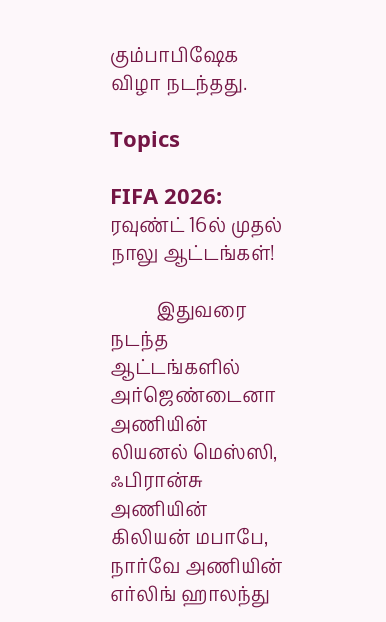கும்பாபிஷேக விழா நடந்தது.

Topics

FIFA 2026: ரவுண்ட் 16ல் முதல் நாலு ஆட்டங்கள்!

          இதுவரை நடந்த ஆட்டங்களில் அர்ஜெண்டைனா அணியின் லியனல் மெஸ்ஸி, ஃபிரான்சு அணியின் கிலியன் மபாபே, நார்வே அணியின் எர்லிங் ஹாலந்து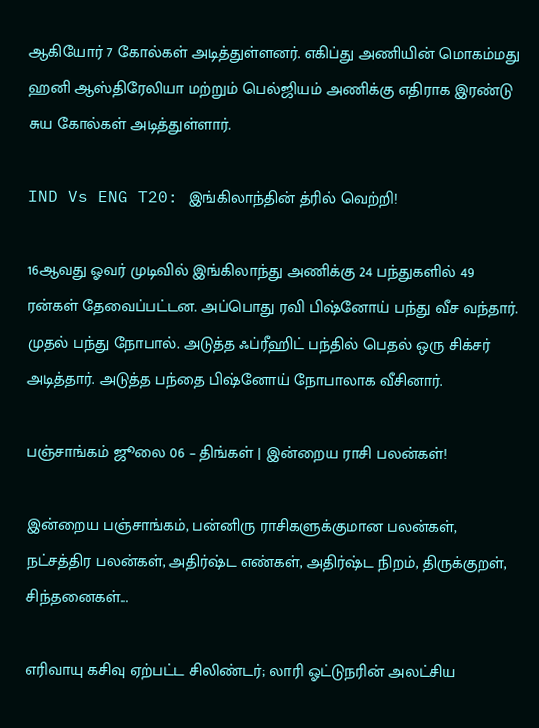ஆகியோர் 7 கோல்கள் அடித்துள்ளனர். எகிப்து அணியின் மொகம்மது ஹனி ஆஸ்திரேலியா மற்றும் பெல்ஜியம் அணிக்கு எதிராக இரண்டு சுய கோல்கள் அடித்துள்ளார்.

IND Vs ENG T20: இங்கிலாந்தின் த்ரில் வெற்றி!

16ஆவது ஓவர் முடிவில் இங்கிலாந்து அணிக்கு 24 பந்துகளில் 49 ரன்கள் தேவைப்பட்டன. அப்பொது ரவி பிஷ்னோய் பந்து வீச வந்தார். முதல் பந்து நோபால். அடுத்த ஃப்ரீஹிட் பந்தில் பெதல் ஒரு சிக்சர் அடித்தார். அடுத்த பந்தை பிஷ்னோய் நோபாலாக வீசினார்.

பஞ்சாங்கம் ஜூலை 06 – திங்கள் | இன்றைய ராசி பலன்கள்!

இன்றைய பஞ்சாங்கம், பன்னிரு ராசிகளுக்குமான பலன்கள், நட்சத்திர பலன்கள், அதிர்ஷ்ட எண்கள், அதிர்ஷ்ட நிறம், திருக்குறள், சிந்தனைகள்...

எரிவாயு கசிவு ஏற்பட்ட சிலிண்டர்; லாரி ஓட்டுநரின் அலட்சிய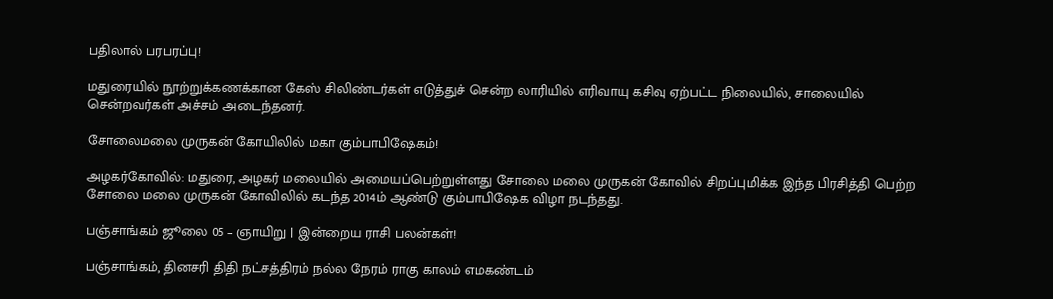பதிலால் பரபரப்பு!

மதுரையில் நூற்றுக்கணக்கான கேஸ் சிலிண்டர்கள் எடுத்துச் சென்ற லாரியில் எரிவாயு கசிவு ஏற்பட்ட நிலையில், சாலையில் சென்றவர்கள் அச்சம் அடைந்தனர்.

சோலைமலை முருகன் கோயிலில் மகா கும்பாபிஷேகம்!

அழகர்கோவில்: மதுரை, அழகர் மலையில் அமையப்பெற்றுள்ளது சோலை மலை முருகன் கோவில் சிறப்புமிக்க இந்த பிரசித்தி பெற்ற சோலை மலை முருகன் கோவிலில் கடந்த 2014ம் ஆண்டு கும்பாபிஷேக விழா நடந்தது.

பஞ்சாங்கம் ஜூலை 05 – ஞாயிறு | இன்றைய ராசி பலன்கள்!

பஞ்சாங்கம், தினசரி திதி நட்சத்திரம் நல்ல நேரம் ராகு காலம் எமகண்டம்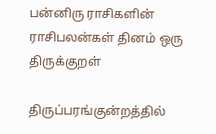பன்னிரு ராசிகளின் ராசிபலன்கள் தினம் ஒரு திருக்குறள்

திருப்பரங்குன்றத்தில்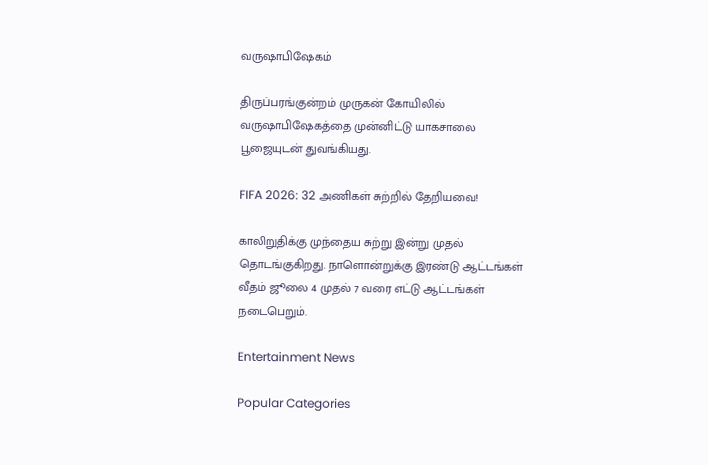வருஷாபிஷேகம்

திருப்பரங்குன்றம் முருகன் கோயிலில் வருஷாபிஷேகத்தை முன்னிட்டு யாகசாலை பூஜையுடன் துவங்கியது.

FIFA 2026: 32 அணிகள் சுற்றில் தேறியவை!

காலிறுதிக்கு முந்தைய சுற்று இன்று முதல் தொடங்குகிறது. நாளொன்றுக்கு இரண்டு ஆட்டங்கள் வீதம் ஜூலை 4 முதல் 7 வரை எட்டு ஆட்டங்கள் நடைபெறும்.

Entertainment News

Popular Categories